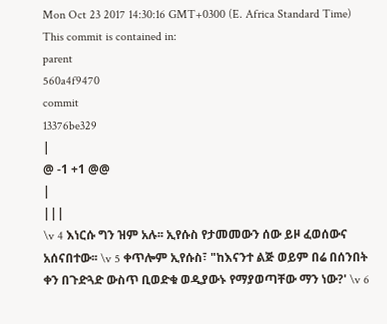Mon Oct 23 2017 14:30:16 GMT+0300 (E. Africa Standard Time)
This commit is contained in:
parent
560a4f9470
commit
13376be329
|
@ -1 +1 @@
|
|||
\v 4 እነርሱ ግን ዝም አሉ፡፡ ኢየሱስ የታመመውን ሰው ይዞ ፈወሰውና አሰናበተው፡፡ \v 5 ቀጥሎም ኢየሱስ፣ "ከእናንተ ልጅ ወይም በሬ በሰንበት ቀን በጉድጓድ ውስጥ ቢወድቁ ወዲያውኑ የማያወጣቸው ማን ነው?' \v 6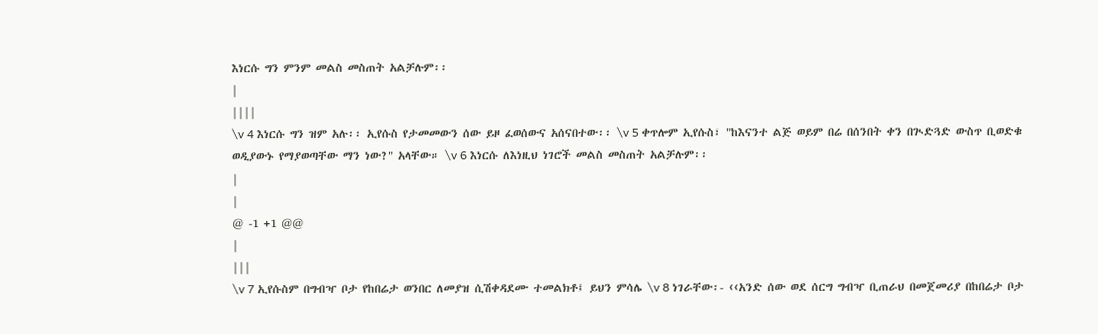እነርሱ ግን ምንም መልስ መስጠት አልቻሉም፡፡
|
||||
\v 4 እነርሱ ግን ዝም አሉ፡፡ ኢየሱስ የታመመውን ሰው ይዞ ፈወሰውና አሰናበተው፡፡ \v 5 ቀጥሎም ኢየሱስ፣ "ከእናንተ ልጅ ወይም በሬ በሰንበት ቀን በጒድጓድ ውስጥ ቢወድቁ ወዲያውኑ የማያወጣቸው ማን ነው?" አላቸው። \v 6 እነርሱ ለእነዚህ ነገሮች መልስ መስጠት አልቻሉም፡፡
|
|
@ -1 +1 @@
|
|||
\v 7 ኢየሱስም በግብዣ ቦታ የከበሬታ ወንበር ለመያዝ ሲሽቀዳደሙ ተመልክቶ፤ ይህን ምሳሌ \v 8 ነገራቸው፡- ‹‹አንድ ሰው ወደ ሰርግ ግብዣ ቢጠራህ በመጀመሪያ በከበሬታ ቦታ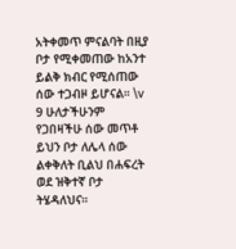አትቀመጥ ምናልባት በዚያ ቦታ የሚቀመጠው ከአንተ ይልቅ ክብር የሚሰጠው ሰው ተጋብዞ ይሆናል፡፡ \v 9 ሁለታችሁንም የጋበዛችሁ ሰው መጥቶ ይህን ቦታ ለሌላ ሰው ልቀቅለት ቢልህ በሐፍረት ወደ ዝቅተኛ ቦታ ትሄዳለህና፡፡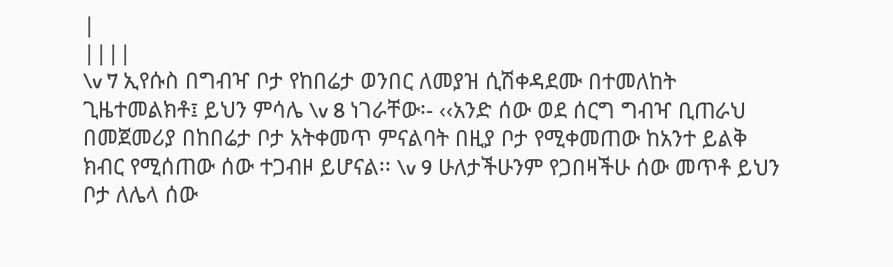|
||||
\v 7 ኢየሱስ በግብዣ ቦታ የከበሬታ ወንበር ለመያዝ ሲሽቀዳደሙ በተመለከት ጊዜተመልክቶ፤ ይህን ምሳሌ \v 8 ነገራቸው፡- ‹‹አንድ ሰው ወደ ሰርግ ግብዣ ቢጠራህ በመጀመሪያ በከበሬታ ቦታ አትቀመጥ ምናልባት በዚያ ቦታ የሚቀመጠው ከአንተ ይልቅ ክብር የሚሰጠው ሰው ተጋብዞ ይሆናል፡፡ \v 9 ሁለታችሁንም የጋበዛችሁ ሰው መጥቶ ይህን ቦታ ለሌላ ሰው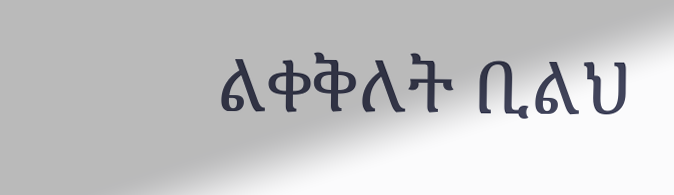ልቀቅለት ቢልህ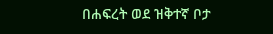በሐፍረት ወደ ዝቅተኛ ቦታ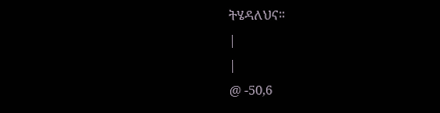ትሄዳለህና፡፡
|
|
@ -50,6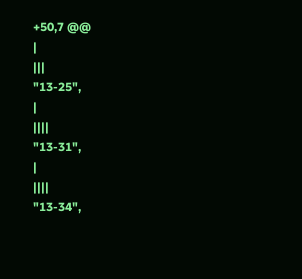+50,7 @@
|
|||
"13-25",
|
||||
"13-31",
|
||||
"13-34",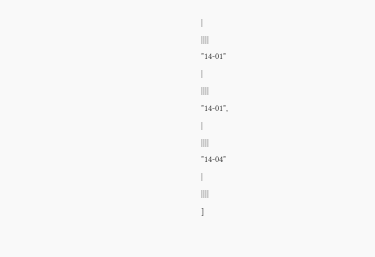|
||||
"14-01"
|
||||
"14-01",
|
||||
"14-04"
|
||||
]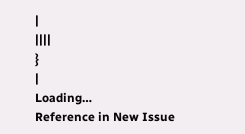|
||||
}
|
Loading…
Reference in New Issue